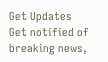Get Updates
Get notified of breaking news,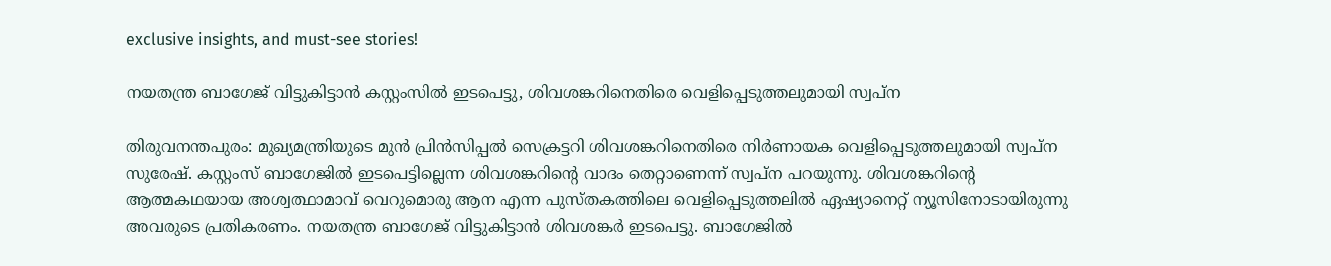exclusive insights, and must-see stories!

നയതന്ത്ര ബാഗേജ് വിട്ടുകിട്ടാന്‍ കസ്റ്റംസില്‍ ഇടപെട്ടു, ശിവശങ്കറിനെതിരെ വെളിപ്പെടുത്തലുമായി സ്വപ്‌ന

തിരുവനന്തപുരം: മുഖ്യമന്ത്രിയുടെ മുന്‍ പ്രിന്‍സിപ്പല്‍ സെക്രട്ടറി ശിവശങ്കറിനെതിരെ നിര്‍ണായക വെളിപ്പെടുത്തലുമായി സ്വപ്‌ന സുരേഷ്. കസ്റ്റംസ് ബാഗേജില്‍ ഇടപെട്ടില്ലെന്ന ശിവശങ്കറിന്റെ വാദം തെറ്റാണെന്ന് സ്വപ്‌ന പറയുന്നു. ശിവശങ്കറിന്റെ ആത്മകഥയായ അശ്വത്ഥാമാവ് വെറുമൊരു ആന എന്ന പുസ്തകത്തിലെ വെളിപ്പെടുത്തലില്‍ ഏഷ്യാനെറ്റ് ന്യൂസിനോടായിരുന്നു അവരുടെ പ്രതികരണം. നയതന്ത്ര ബാഗേജ് വിട്ടുകിട്ടാന്‍ ശിവശങ്കര്‍ ഇടപെട്ടു. ബാഗേജില്‍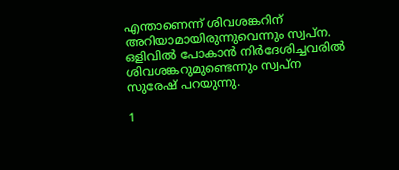എന്താണെന്ന് ശിവശങ്കറിന് അറിയാമായിരുന്നുവെന്നും സ്വപ്ന. ഒളിവില്‍ പോകാന്‍ നിര്‍ദേശിച്ചവരില്‍ ശിവശങ്കറുമുണ്ടെന്നും സ്വപ്ന സുരേഷ് പറയുന്നു.

1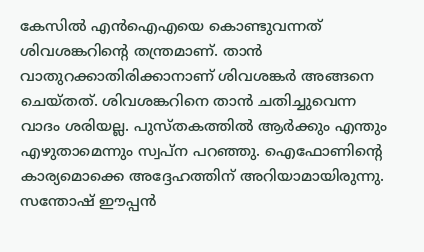കേസില്‍ എന്‍ഐഎയെ കൊണ്ടുവന്നത് ശിവശങ്കറിന്റെ തന്ത്രമാണ്. താന്‍ വാതുറക്കാതിരിക്കാനാണ് ശിവശങ്കര്‍ അങ്ങനെ ചെയ്തത്. ശിവശങ്കറിനെ താന്‍ ചതിച്ചുവെന്ന വാദം ശരിയല്ല. പുസ്തകത്തില്‍ ആര്‍ക്കും എന്തും എഴുതാമെന്നും സ്വപ്‌ന പറഞ്ഞു. ഐഫോണിന്റെ കാര്യമൊക്കെ അദ്ദേഹത്തിന് അറിയാമായിരുന്നു. സന്തോഷ് ഈപ്പന്‍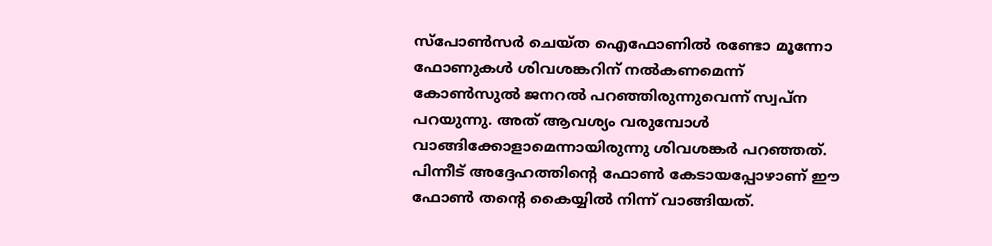സ്‌പോണ്‍സര്‍ ചെയ്ത ഐഫോണില്‍ രണ്ടോ മൂന്നോ ഫോണുകള്‍ ശിവശങ്കറിന് നല്‍കണമെന്ന് കോണ്‍സുല്‍ ജനറല്‍ പറഞ്ഞിരുന്നുവെന്ന് സ്വപ്‌ന പറയുന്നു. അത് ആവശ്യം വരുമ്പോള്‍ വാങ്ങിക്കോളാമെന്നായിരുന്നു ശിവശങ്കര്‍ പറഞ്ഞത്. പിന്നീട് അദ്ദേഹത്തിന്റെ ഫോണ്‍ കേടായപ്പോഴാണ് ഈ ഫോണ്‍ തന്റെ കൈയ്യില്‍ നിന്ന് വാങ്ങിയത്.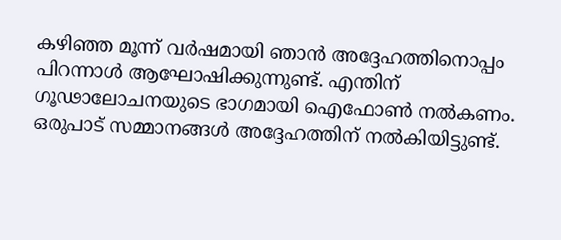കഴിഞ്ഞ മൂന്ന് വര്‍ഷമായി ഞാന്‍ അദ്ദേഹത്തിനൊപ്പം പിറന്നാള്‍ ആഘോഷിക്കുന്നുണ്ട്. എന്തിന് ഗൂഢാലോചനയുടെ ഭാഗമായി ഐഫോണ്‍ നല്‍കണം. ഒരുപാട് സമ്മാനങ്ങള്‍ അദ്ദേഹത്തിന് നല്‍കിയിട്ടുണ്ട്.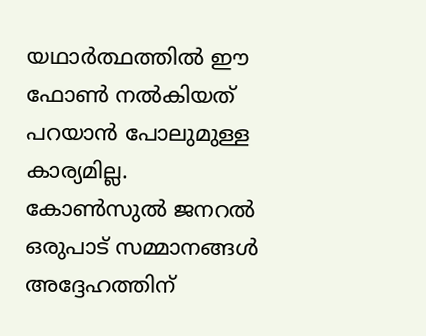യഥാര്‍ത്ഥത്തില്‍ ഈ ഫോണ്‍ നല്‍കിയത് പറയാന്‍ പോലുമുള്ള കാര്യമില്ല. കോണ്‍സുല്‍ ജനറല്‍ ഒരുപാട് സമ്മാനങ്ങള്‍ അദ്ദേഹത്തിന്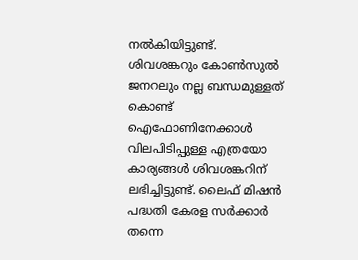നല്‍കിയിട്ടുണ്ട്. ശിവശങ്കറും കോണ്‍സുല്‍ ജനറലും നല്ല ബന്ധമുള്ളത് കൊണ്ട് ഐഫോണിനേക്കാള്‍ വിലപിടിപ്പുള്ള എത്രയോ കാര്യങ്ങള്‍ ശിവശങ്കറിന് ലഭിച്ചിട്ടുണ്ട്. ലൈഫ് മിഷന്‍ പദ്ധതി കേരള സര്‍ക്കാര്‍ തന്നെ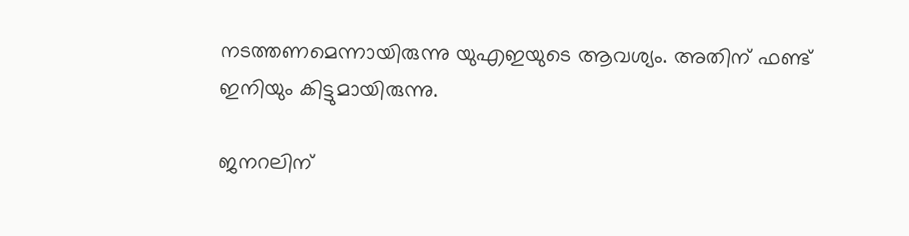നടത്തണമെന്നായിരുന്നു യുഎഇയുടെ ആവശ്യം. അതിന് ഫണ്ട് ഇനിയും കിട്ടുമായിരുന്നു.

ജനറലിന്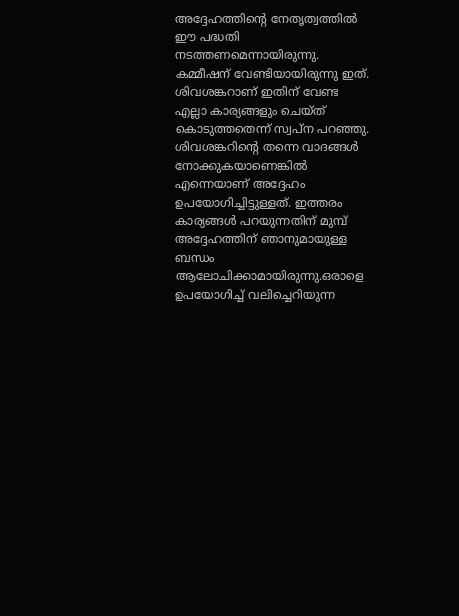അദ്ദേഹത്തിന്റെ നേതൃത്വത്തില്‍ ഈ പദ്ധതി നടത്തണമെന്നായിരുന്നു. കമ്മീഷന് വേണ്ടിയായിരുന്നു ഇത്. ശിവശങ്കറാണ് ഇതിന് വേണ്ട എല്ലാ കാര്യങ്ങളും ചെയ്ത് കൊടുത്തതെന്ന് സ്വപ്‌ന പറഞ്ഞു. ശിവശങ്കറിന്റെ തന്നെ വാദങ്ങള്‍ നോക്കുകയാണെങ്കില്‍ എന്നെയാണ് അദ്ദേഹം ഉപയോഗിച്ചിട്ടുള്ളത്. ഇത്തരം കാര്യങ്ങള്‍ പറയുന്നതിന് മുമ്പ് അദ്ദേഹത്തിന് ഞാനുമായുള്ള ബന്ധം ആലോചിക്കാമായിരുന്നു.ഒരാളെ ഉപയോഗിച്ച് വലിച്ചെറിയുന്ന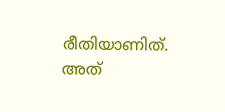രീതിയാണിത്. അത്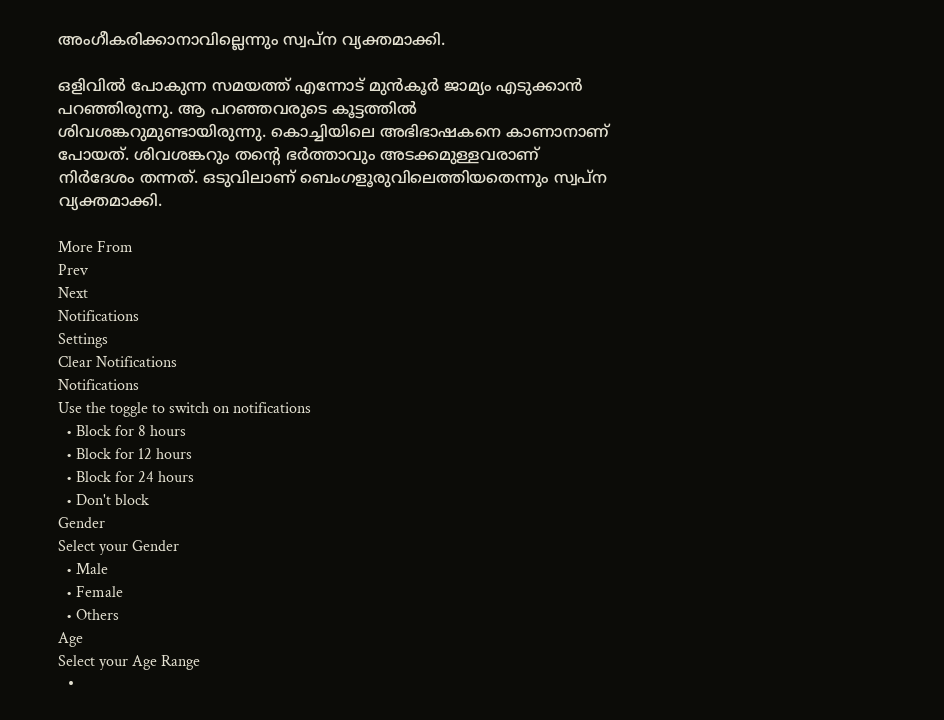അംഗീകരിക്കാനാവില്ലെന്നും സ്വപ്‌ന വ്യക്തമാക്കി.

ഒളിവില്‍ പോകുന്ന സമയത്ത് എന്നോട് മുന്‍കൂര്‍ ജാമ്യം എടുക്കാന്‍ പറഞ്ഞിരുന്നു. ആ പറഞ്ഞവരുടെ കൂട്ടത്തില്‍ ശിവശങ്കറുമുണ്ടായിരുന്നു. കൊച്ചിയിലെ അഭിഭാഷകനെ കാണാനാണ് പോയത്. ശിവശങ്കറും തന്റെ ഭര്‍ത്താവും അടക്കമുള്ളവരാണ് നിര്‍ദേശം തന്നത്. ഒടുവിലാണ് ബെംഗളൂരുവിലെത്തിയതെന്നും സ്വപ്‌ന വ്യക്തമാക്കി.

More From
Prev
Next
Notifications
Settings
Clear Notifications
Notifications
Use the toggle to switch on notifications
  • Block for 8 hours
  • Block for 12 hours
  • Block for 24 hours
  • Don't block
Gender
Select your Gender
  • Male
  • Female
  • Others
Age
Select your Age Range
  •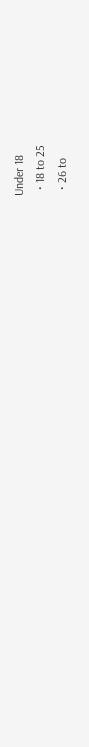Under 18
  • 18 to 25
  • 26 to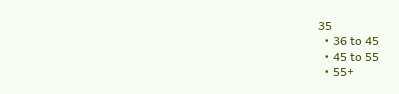35
  • 36 to 45
  • 45 to 55
  • 55+